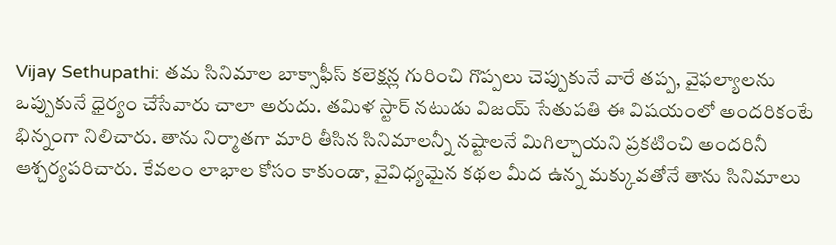Vijay Sethupathi: తమ సినిమాల బాక్సాఫీస్ కలెక్షన్ల గురించి గొప్పలు చెప్పుకునే వారే తప్ప, వైఫల్యాలను ఒప్పుకునే ధైర్యం చేసేవారు చాలా అరుదు. తమిళ స్టార్ నటుడు విజయ్ సేతుపతి ఈ విషయంలో అందరికంటే భిన్నంగా నిలిచారు. తాను నిర్మాతగా మారి తీసిన సినిమాలన్నీ నష్టాలనే మిగిల్చాయని ప్రకటించి అందరినీ ఆశ్చర్యపరిచారు. కేవలం లాభాల కోసం కాకుండా, వైవిధ్యమైన కథల మీద ఉన్న మక్కువతోనే తాను సినిమాలు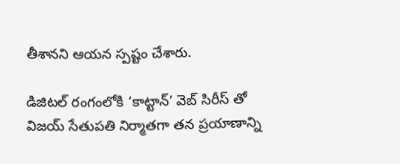తీశానని ఆయన స్పష్టం చేశారు.

డిజిటల్ రంగంలోకి ‘కాట్టాన్’ వెబ్ సిరీస్ తో
విజయ్ సేతుపతి నిర్మాతగా తన ప్రయాణాన్ని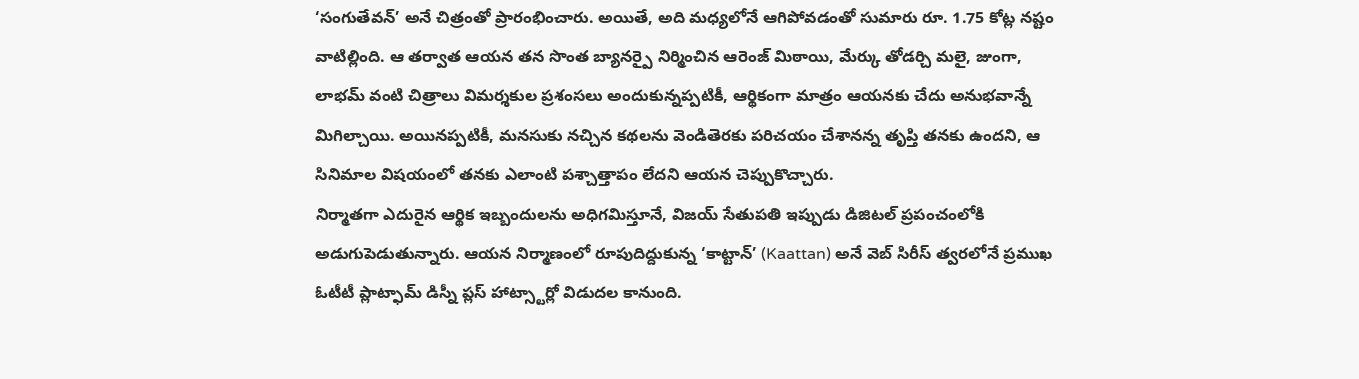‘సంగుతేవన్’ అనే చిత్రంతో ప్రారంభించారు. అయితే, అది మధ్యలోనే ఆగిపోవడంతో సుమారు రూ. 1.75 కోట్ల నష్టం వాటిల్లింది. ఆ తర్వాత ఆయన తన సొంత బ్యానర్పై నిర్మించిన ఆరెంజ్ మిఠాయి, మేర్కు తోడర్చి మలై, జుంగా, లాభమ్ వంటి చిత్రాలు విమర్శకుల ప్రశంసలు అందుకున్నప్పటికీ, ఆర్థికంగా మాత్రం ఆయనకు చేదు అనుభవాన్నే మిగిల్చాయి. అయినప్పటికీ, మనసుకు నచ్చిన కథలను వెండితెరకు పరిచయం చేశానన్న తృప్తి తనకు ఉందని, ఆ సినిమాల విషయంలో తనకు ఎలాంటి పశ్చాత్తాపం లేదని ఆయన చెప్పుకొచ్చారు.
నిర్మాతగా ఎదురైన ఆర్థిక ఇబ్బందులను అధిగమిస్తూనే, విజయ్ సేతుపతి ఇప్పుడు డిజిటల్ ప్రపంచంలోకి అడుగుపెడుతున్నారు. ఆయన నిర్మాణంలో రూపుదిద్దుకున్న ‘కాట్టాన్’ (Kaattan) అనే వెబ్ సిరీస్ త్వరలోనే ప్రముఖ ఓటీటీ ప్లాట్ఫామ్ డిస్నీ ప్లస్ హాట్స్టార్లో విడుదల కానుంది.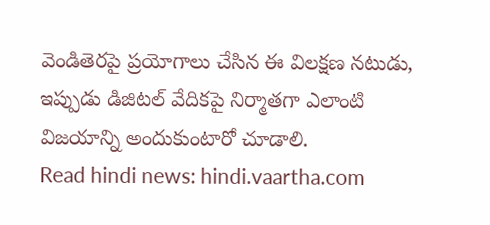వెండితెరపై ప్రయోగాలు చేసిన ఈ విలక్షణ నటుడు, ఇప్పుడు డిజిటల్ వేదికపై నిర్మాతగా ఎలాంటి విజయాన్ని అందుకుంటారో చూడాలి.
Read hindi news: hindi.vaartha.com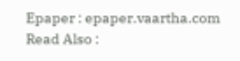Epaper : epaper.vaartha.com
Read Also :